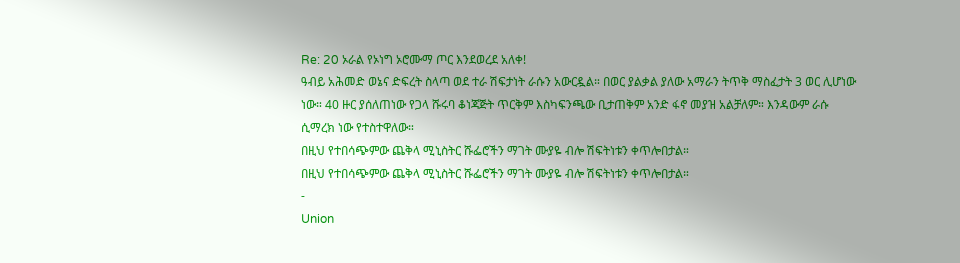Re: 20 ኦራል የኦነግ ኦሮሙማ ጦር እንደወረደ አለቀ!
ዓብይ አሕመድ ወኔና ድፍረት ስላጣ ወደ ተራ ሽፍታነት ራሱን አውርዷል። በወር ያልቃል ያለው አማራን ትጥቅ ማስፈታት 3 ወር ሊሆነው ነው። 40 ዙር ያሰለጠነው የጋላ ሹሩባ ቆነጃጅት ጥርቅም እስካፍንጫው ቢታጠቅም አንድ ፋኖ መያዝ አልቻለም። እንዳውም ራሱ ሲማረክ ነው የተስተዋለው።
በዚህ የተበሳጭምው ጨቅላ ሚኒስትር ሹፌሮችን ማገት ሙያዬ ብሎ ሽፍትነቱን ቀጥሎበታል።
በዚህ የተበሳጭምው ጨቅላ ሚኒስትር ሹፌሮችን ማገት ሙያዬ ብሎ ሽፍትነቱን ቀጥሎበታል።
-
Union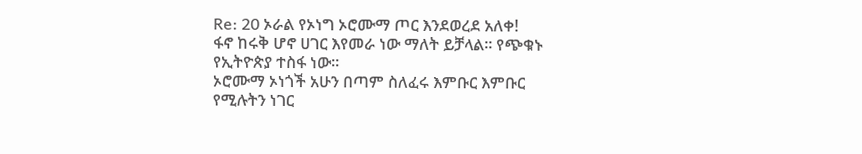Re: 20 ኦራል የኦነግ ኦሮሙማ ጦር እንደወረደ አለቀ!
ፋኖ ከሩቅ ሆኖ ሀገር እየመራ ነው ማለት ይቻላል። የጭቁኑ የኢትዮጵያ ተስፋ ነው።
ኦሮሙማ ኦነጎች አሁን በጣም ስለፈሩ እምቡር እምቡር የሚሉትን ነገር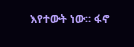እየተውት ነው። ፋኖ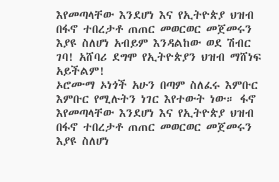እየመጣላቸው እንደሆነ እና የኢትዮጵያ ህዝብ በፋኖ ተበረታቶ ጠጠር መወርወር መጀመሩን እያዩ ስለሆነ አብይም እንዳልከው ወደ ሽብር ገባ! አሸባሪ ደግሞ የኢትዮጵያን ህዝብ ማሸነፍ አይችልም!
ኦሮሙማ ኦነጎች አሁን በጣም ስለፈሩ እምቡር እምቡር የሚሉትን ነገር እየተውት ነው። ፋኖ እየመጣላቸው እንደሆነ እና የኢትዮጵያ ህዝብ በፋኖ ተበረታቶ ጠጠር መወርወር መጀመሩን እያዩ ስለሆነ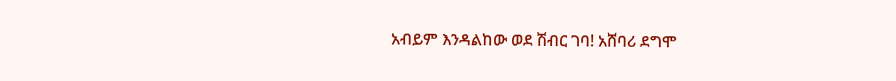አብይም እንዳልከው ወደ ሽብር ገባ! አሸባሪ ደግሞ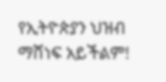የኢትዮጵያን ህዝብ ማሸነፍ አይችልም!